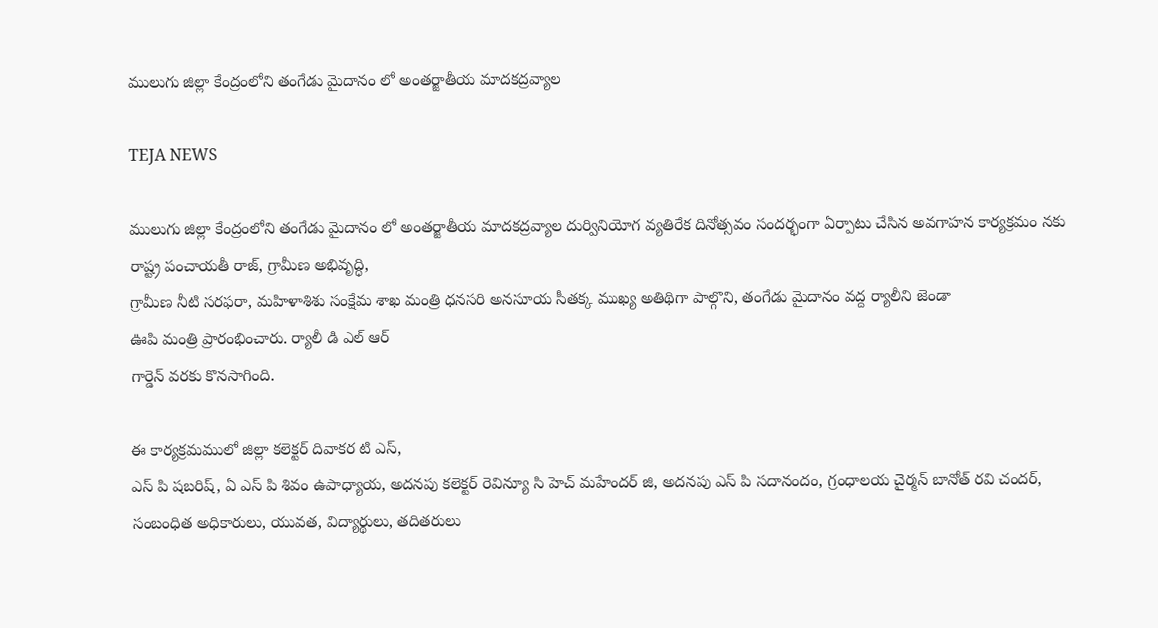ములుగు జిల్లా కేంద్రంలోని తంగేడు మైదానం లో అంతర్జాతీయ మాదకద్రవ్యాల

TEJA NEWS

ములుగు జిల్లా కేంద్రంలోని తంగేడు మైదానం లో అంతర్జాతీయ మాదకద్రవ్యాల దుర్వినియోగ వ్యతిరేక దినోత్సవం సందర్భంగా ఏర్పాటు చేసిన అవగాహన కార్యక్రమం నకు
రాష్ట్ర పంచాయతీ రాజ్, గ్రామీణ అభివృద్ధి,
గ్రామీణ నీటి సరఫరా, మహిళాశిశు సంక్షేమ శాఖ మంత్రి ధనసరి అనసూయ సీతక్క ముఖ్య అతిథిగా పాల్గొని, తంగేడు మైదానం వద్ద ర్యాలీని జెండా
ఊపి మంత్రి ప్రారంభించారు. ర్యాలీ డి ఎల్ ఆర్
గార్డెన్ వరకు కొనసాగింది.

ఈ కార్యక్రమములో జిల్లా కలెక్టర్ దివాకర టి ఎస్,
ఎస్ పి షబరిష్, ఏ ఎస్ పి శివం ఉపాధ్యాయ, అదనపు కలెక్టర్ రెవిన్యూ సి హెచ్ మహేందర్ జి, అదనపు ఎస్ పి సదానందం, గ్రంధాలయ చైర్మన్ బానోత్ రవి చందర్,
సంబంధిత అధికారులు, యువత, విద్యార్థులు, తదితరులు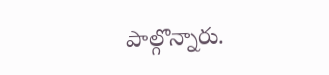పాల్గొన్నారు.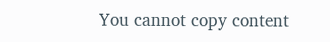You cannot copy content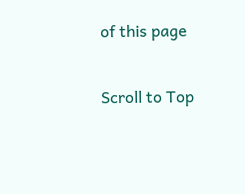of this page

Scroll to Top